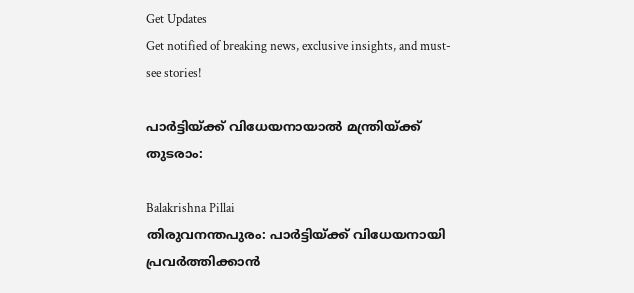Get Updates
Get notified of breaking news, exclusive insights, and must-see stories!

പാര്‍ട്ടിയ്ക്ക് വിധേയനായാല്‍ മന്ത്രിയ്ക്ക് തുടരാം:

Balakrishna Pillai
തിരുവനന്തപുരം: പാര്‍ട്ടിയ്ക്ക് വിധേയനായി പ്രവര്‍ത്തിക്കാന്‍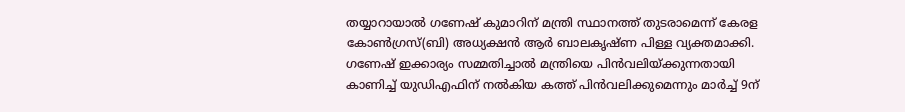തയ്യാറായാല്‍ ഗണേഷ് കുമാറിന് മന്ത്രി സ്ഥാനത്ത് തുടരാമെന്ന് കേരള കോണ്‍ഗ്രസ്(ബി) അധ്യക്ഷന്‍ ആര്‍ ബാലകൃഷ്ണ പിള്ള വ്യക്തമാക്കി. ഗണേഷ് ഇക്കാര്യം സമ്മതിച്ചാല്‍ മന്ത്രിയെ പിന്‍വലിയ്ക്കുന്നതായി കാണിച്ച് യുഡിഎഫിന് നല്‍കിയ കത്ത് പിന്‍വലിക്കുമെന്നും മാര്‍ച്ച് 9ന്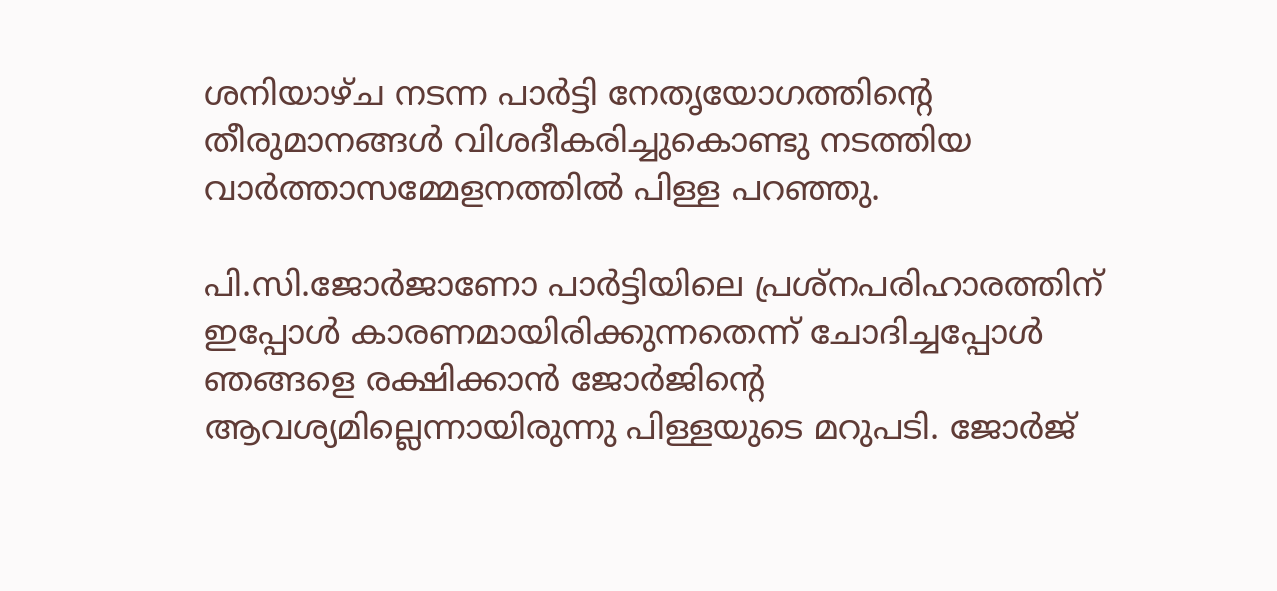ശനിയാഴ്ച നടന്ന പാര്‍ട്ടി നേതൃയോഗത്തിന്റെ തീരുമാനങ്ങള്‍ വിശദീകരിച്ചുകൊണ്ടു നടത്തിയ വാര്‍ത്താസമ്മേളനത്തില്‍ പിള്ള പറഞ്ഞു.

പി.സി.ജോര്‍ജാണോ പാര്‍ട്ടിയിലെ പ്രശ്‌നപരിഹാരത്തിന് ഇപ്പോള്‍ കാരണമായിരിക്കുന്നതെന്ന് ചോദിച്ചപ്പോള്‍ ഞങ്ങളെ രക്ഷിക്കാന്‍ ജോര്‍ജിന്റെ ആവശ്യമില്ലെന്നായിരുന്നു പിള്ളയുടെ മറുപടി. ജോര്‍ജ്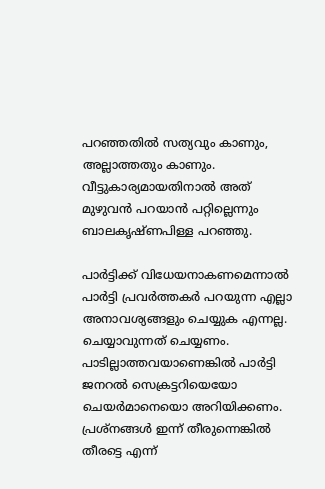പറഞ്ഞതില്‍ സത്യവും കാണും, അല്ലാത്തതും കാണും. വീട്ടുകാര്യമായതിനാല്‍ അത് മുഴുവന്‍ പറയാന്‍ പറ്റില്ലെന്നും ബാലകൃഷ്ണപിള്ള പറഞ്ഞു.

പാര്‍ട്ടിക്ക് വിധേയനാകണമെന്നാല്‍ പാര്‍ട്ടി പ്രവര്‍ത്തകര്‍ പറയുന്ന എല്ലാ അനാവശ്യങ്ങളും ചെയ്യുക എന്നല്ല. ചെയ്യാവുന്നത് ചെയ്യണം. പാടില്ലാത്തവയാണെങ്കില്‍ പാര്‍ട്ടി ജനറല്‍ സെക്രട്ടറിയെയോ ചെയര്‍മാനെയൊ അറിയിക്കണം. പ്രശ്‌നങ്ങള്‍ ഇന്ന് തീരുന്നെങ്കില്‍ തീരട്ടെ എന്ന്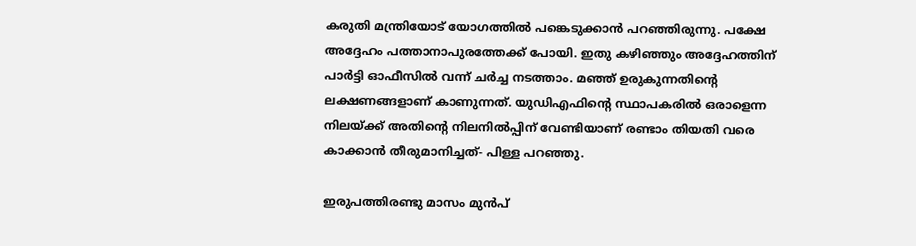കരുതി മന്ത്രിയോട് യോഗത്തില്‍ പങ്കെടുക്കാന്‍ പറഞ്ഞിരുന്നു. പക്ഷേ അദ്ദേഹം പത്താനാപുരത്തേക്ക് പോയി. ഇതു കഴിഞ്ഞും അദ്ദേഹത്തിന് പാര്‍ട്ടി ഓഫീസില്‍ വന്ന് ചര്‍ച്ച നടത്താം. മഞ്ഞ് ഉരുകുന്നതിന്റെ ലക്ഷണങ്ങളാണ് കാണുന്നത്. യുഡിഎഫിന്റെ സ്ഥാപകരില്‍ ഒരാളെന്ന നിലയ്ക്ക് അതിന്റെ നിലനില്‍പ്പിന് വേണ്ടിയാണ് രണ്ടാം തിയതി വരെ കാക്കാന്‍ തീരുമാനിച്ചത്- പിള്ള പറഞ്ഞു.

ഇരുപത്തിരണ്ടു മാസം മുന്‍പ്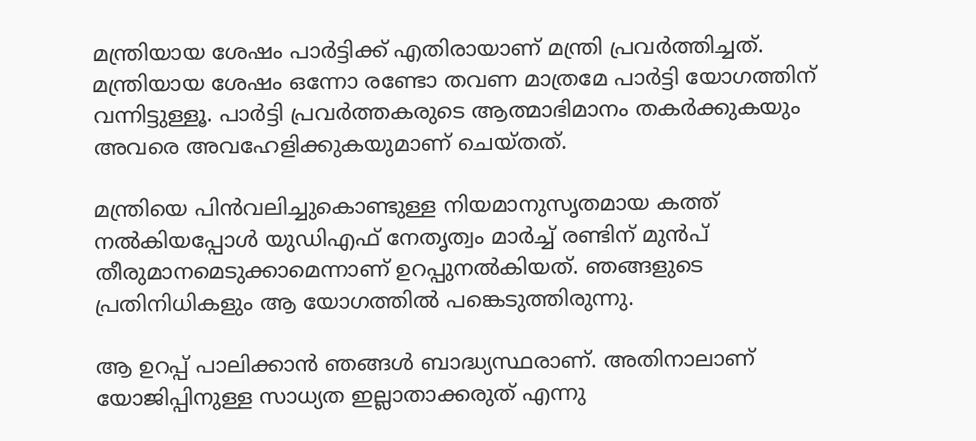മന്ത്രിയായ ശേഷം പാര്‍ട്ടിക്ക് എതിരായാണ് മന്ത്രി പ്രവര്‍ത്തിച്ചത്. മന്ത്രിയായ ശേഷം ഒന്നോ രണ്ടോ തവണ മാത്രമേ പാര്‍ട്ടി യോഗത്തിന് വന്നിട്ടുള്ളൂ. പാര്‍ട്ടി പ്രവര്‍ത്തകരുടെ ആത്മാഭിമാനം തകര്‍ക്കുകയും അവരെ അവഹേളിക്കുകയുമാണ് ചെയ്തത്.

മന്ത്രിയെ പിന്‍വലിച്ചുകൊണ്ടുള്ള നിയമാനുസൃതമായ കത്ത് നല്‍കിയപ്പോള്‍ യുഡിഎഫ് നേതൃത്വം മാര്‍ച്ച് രണ്ടിന് മുന്‍പ് തീരുമാനമെടുക്കാമെന്നാണ് ഉറപ്പുനല്‍കിയത്. ഞങ്ങളുടെ പ്രതിനിധികളും ആ യോഗത്തില്‍ പങ്കെടുത്തിരുന്നു.

ആ ഉറപ്പ് പാലിക്കാന്‍ ഞങ്ങള്‍ ബാദ്ധ്യസ്ഥരാണ്. അതിനാലാണ് യോജിപ്പിനുള്ള സാധ്യത ഇല്ലാതാക്കരുത് എന്നു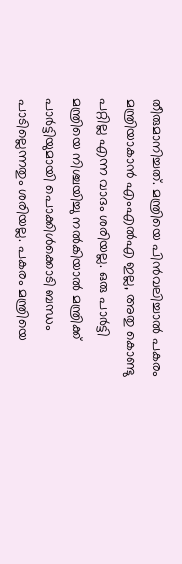തീരുമാനിച്ചത്. മന്ത്രിയെ പിന്‍വലിച്ചാല്‍ പകരം മന്ത്രിയാകാന്‍ എംഎല്‍എ ഇല്ല, അതു കൊണ്ടു പറ്റില്ല എന്ന വാദം ശരിയല്ല. ഒരു പാര്‍ട്ടി മന്ത്രിയെ നിശ്ചയിച്ചു നല്‍കിയാല്‍ മന്ത്രിക്ക് പാര്‍ട്ടിയുമായി പൊക്കിള്‍ക്കൊടി ബന്ധം പാടില്ലെന്നതും ശരിയല്ല. പകരം മന്ത്രിയെ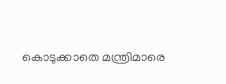കൊടുക്കാതെ മന്ത്രിമാരെ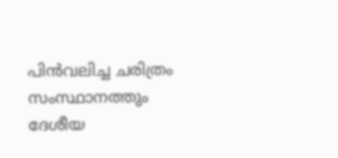പിന്‍വലിച്ച ചരിത്രം സംസ്ഥാനത്തും ദേശീയ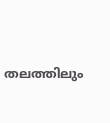തലത്തിലും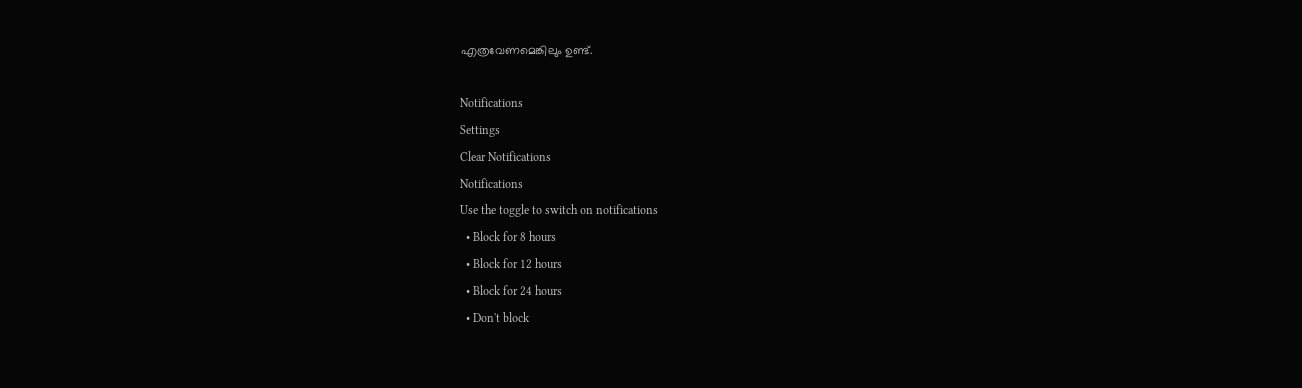എത്രവേണമെങ്കിലും ഉണ്ട്.

Notifications
Settings
Clear Notifications
Notifications
Use the toggle to switch on notifications
  • Block for 8 hours
  • Block for 12 hours
  • Block for 24 hours
  • Don't block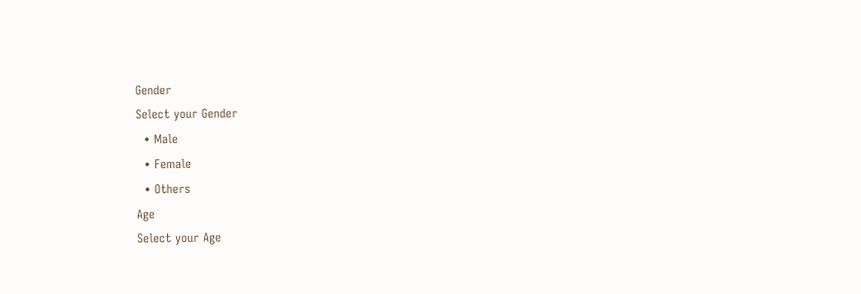Gender
Select your Gender
  • Male
  • Female
  • Others
Age
Select your Age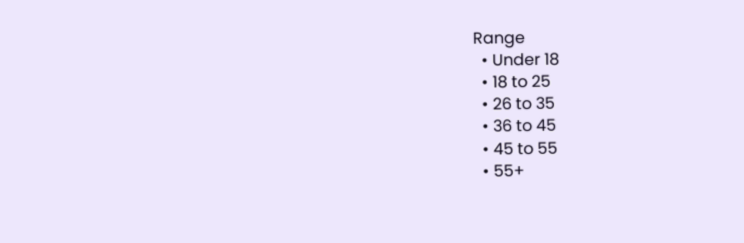Range
  • Under 18
  • 18 to 25
  • 26 to 35
  • 36 to 45
  • 45 to 55
  • 55+